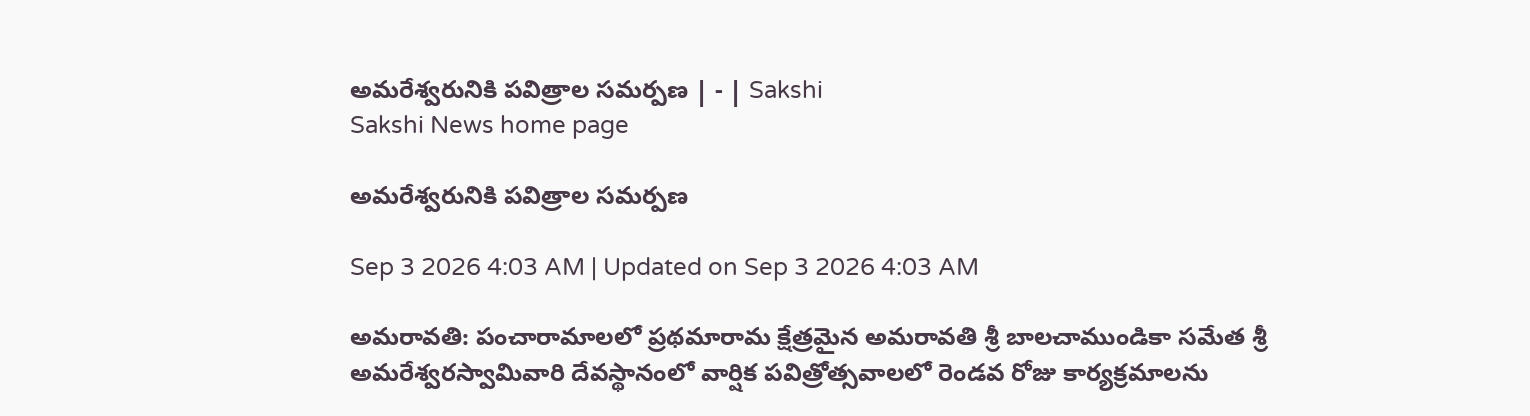అమరేశ్వరునికి పవిత్రాల సమర్పణ | - | Sakshi
Sakshi News home page

అమరేశ్వరునికి పవిత్రాల సమర్పణ

Sep 3 2026 4:03 AM | Updated on Sep 3 2026 4:03 AM

అమరావతి: పంచారామాలలో ప్రథమారామ క్షేత్రమైన అమరావతి శ్రీ బాలచాముండికా సమేత శ్రీ అమరేశ్వరస్వామివారి దేవస్థానంలో వార్షిక పవిత్రోత్సవాలలో రెండవ రోజు కార్యక్రమాలను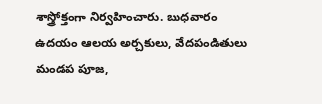శాస్త్రోక్తంగా నిర్వహించారు. బుధవారం ఉదయం ఆలయ అర్చకులు, వేదపండితులు మండప పూజ,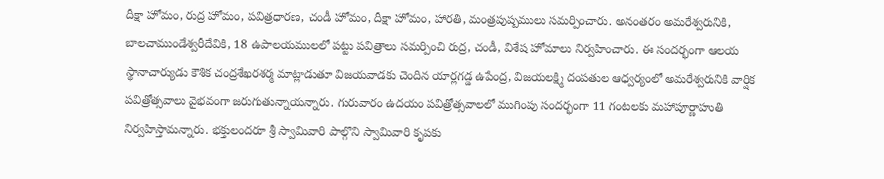దీక్షా హోమం, రుద్ర హోమం, పవిత్రధారణ, చండీ హోమం, దీక్షా హోమం, హారతి, మంత్రపుష్పములు సమర్పించారు. అనంతరం అమరేశ్వరునికి, బాలచాముండేశ్వరీదేవికి, 18 ఉపాలయములలో పట్టు పవిత్రాలు సమర్పించి రుద్ర, చండీ, విశేష హోమాలు నిర్వహించారు. ఈ సందర్భంగా ఆలయ స్థానాచార్యుడు కౌశిక చంద్రశేఖరశర్మ మాట్లాడుతూ విజయవాడకు చెందిన యార్లగడ్డ ఉపేంద్ర, విజయలక్ష్మి దంపతుల ఆధ్వర్యంలో అమరేశ్వరునికి వార్షిక పవిత్రోత్సవాలు వైభవంగా జరుగుతున్నాయన్నారు. గురువారం ఉదయం పవిత్రోత్సవాలలో ముగింపు సందర్భంగా 11 గంటలకు మహాపూర్ణాహుతి నిర్వహిస్తామన్నారు. భక్తులందరూ శ్రీ స్వామివారి పాల్గొని స్వామివారి కృపకు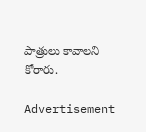పాత్రులు కావాలని కోరారు.

Advertisement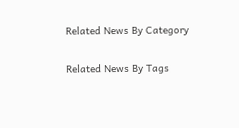Related News By Category

Related News By Tags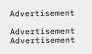Advertisement

Advertisement
Advertisement